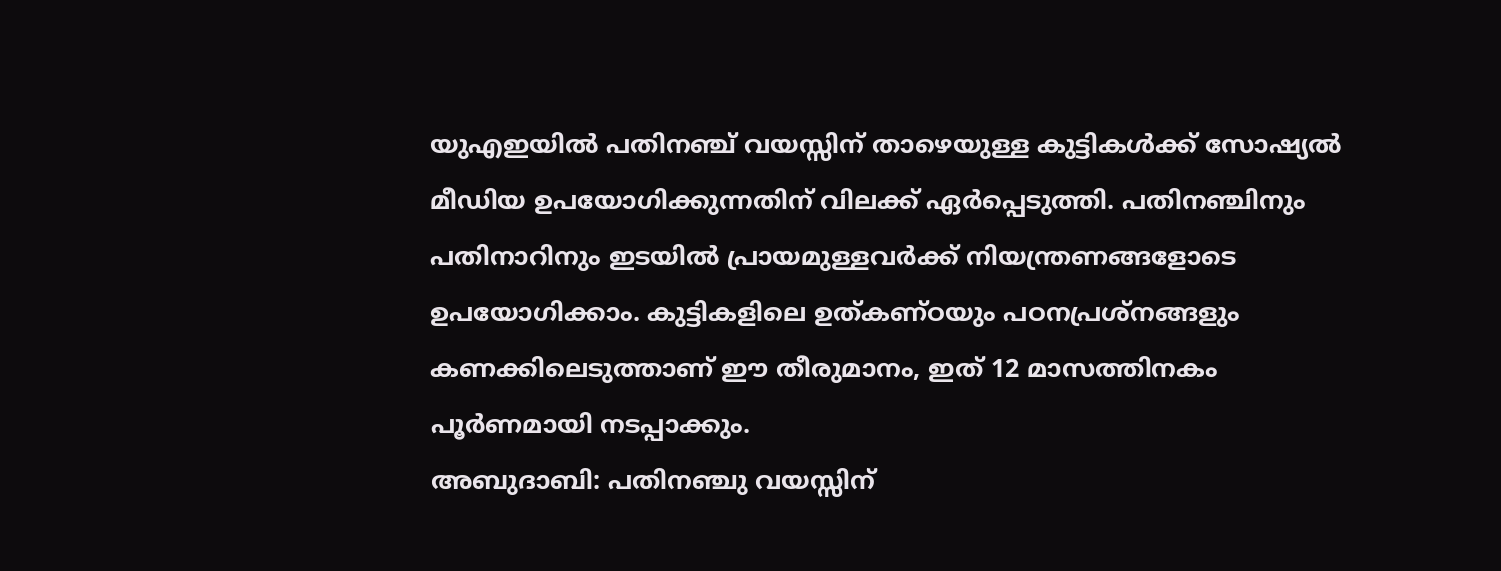യുഎഇയിൽ പതിനഞ്ച് വയസ്സിന് താഴെയുള്ള കുട്ടികൾക്ക് സോഷ്യൽ മീഡിയ ഉപയോഗിക്കുന്നതിന് വിലക്ക് ഏർപ്പെടുത്തി. പതിനഞ്ചിനും പതിനാറിനും ഇടയിൽ പ്രായമുള്ളവർക്ക് നിയന്ത്രണങ്ങളോടെ ഉപയോഗിക്കാം. കുട്ടികളിലെ ഉത്കണ്ഠയും പഠനപ്രശ്നങ്ങളും കണക്കിലെടുത്താണ് ഈ തീരുമാനം, ഇത് 12 മാസത്തിനകം പൂർണമായി നടപ്പാക്കും.
അബുദാബി: പതിനഞ്ചു വയസ്സിന്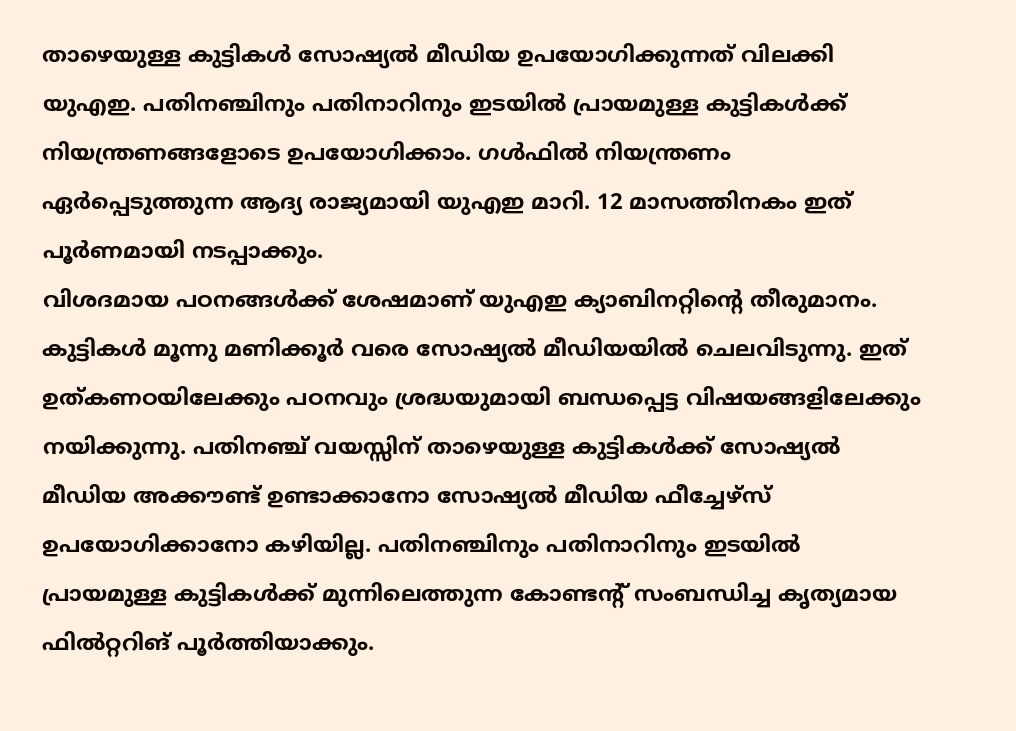താഴെയുള്ള കുട്ടികൾ സോഷ്യൽ മീഡിയ ഉപയോഗിക്കുന്നത് വിലക്കി യുഎഇ. പതിനഞ്ചിനും പതിനാറിനും ഇടയിൽ പ്രായമുള്ള കുട്ടികൾക്ക് നിയന്ത്രണങ്ങളോടെ ഉപയോഗിക്കാം. ഗൾഫിൽ നിയന്ത്രണം ഏർപ്പെടുത്തുന്ന ആദ്യ രാജ്യമായി യുഎഇ മാറി. 12 മാസത്തിനകം ഇത് പൂർണമായി നടപ്പാക്കും.
വിശദമായ പഠനങ്ങൾക്ക് ശേഷമാണ് യുഎഇ ക്യാബിനറ്റിന്റെ തീരുമാനം. കുട്ടികൾ മൂന്നു മണിക്കൂർ വരെ സോഷ്യൽ മീഡിയയിൽ ചെലവിടുന്നു. ഇത് ഉത്കണഠയിലേക്കും പഠനവും ശ്രദ്ധയുമായി ബന്ധപ്പെട്ട വിഷയങ്ങളിലേക്കും നയിക്കുന്നു. പതിനഞ്ച് വയസ്സിന് താഴെയുള്ള കുട്ടികൾക്ക് സോഷ്യൽ മീഡിയ അക്കൗണ്ട് ഉണ്ടാക്കാനോ സോഷ്യൽ മീഡിയ ഫീച്ചേഴ്സ് ഉപയോഗിക്കാനോ കഴിയില്ല. പതിനഞ്ചിനും പതിനാറിനും ഇടയിൽ പ്രായമുള്ള കുട്ടികൾക്ക് മുന്നിലെത്തുന്ന കോണ്ടന്റ് സംബന്ധിച്ച കൃത്യമായ ഫിൽറ്ററിങ് പൂർത്തിയാക്കും.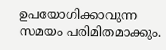ഉപയോഗിക്കാവുന്ന സമയം പരിമിതമാക്കും.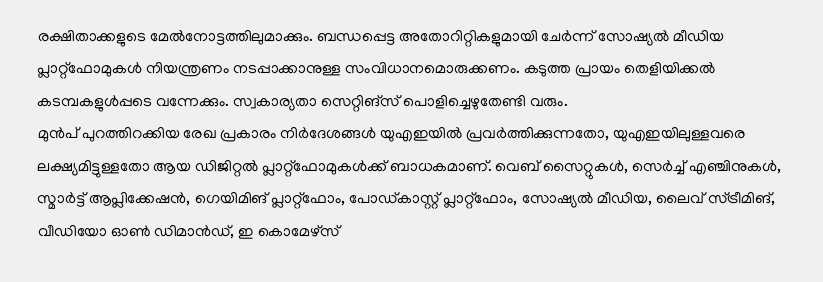രക്ഷിതാക്കളുടെ മേൽനോട്ടത്തിലുമാക്കും. ബന്ധപ്പെട്ട അതോറിറ്റികളുമായി ചേർന്ന് സോഷ്യൽ മീഡിയ പ്ലാറ്റ്ഫോമുകൾ നിയന്ത്രണം നടപ്പാക്കാനുള്ള സംവിധാനമൊരുക്കണം. കടുത്ത പ്രായം തെളിയിക്കൽ കടമ്പകളുൾപ്പടെ വന്നേക്കും. സ്വകാര്യതാ സെറ്റിങ്സ് പൊളിച്ചെഴുതേണ്ടി വരും.
മുൻപ് പുറത്തിറക്കിയ രേഖ പ്രകാരം നിർദേശങ്ങൾ യുഎഇയിൽ പ്രവർത്തിക്കുന്നതോ, യുഎഇയിലുള്ളവരെ ലക്ഷ്യമിട്ടുള്ളതോ ആയ ഡിജിറ്റൽ പ്ലാറ്റ്ഫോമുകൾക്ക് ബാധകമാണ്. വെബ് സൈറ്റുകൾ, സെർച്ച് എഞ്ചിനുകൾ, സ്മാർട്ട് ആപ്ലിക്കേഷൻ, ഗെയിമിങ് പ്ലാറ്റ്ഫോം, പോഡ്കാസ്റ്റ് പ്ലാറ്റ്ഫോം, സോഷ്യൽ മീഡിയ, ലൈവ് സ്ട്രീമിങ്, വീഡിയോ ഓൺ ഡിമാൻഡ്, ഇ കൊമേഴ്സ്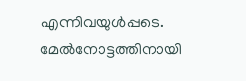എന്നിവയുൾപ്പടെ. മേൽനോട്ടത്തിനായി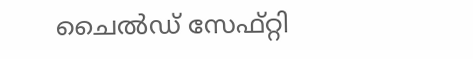ചൈൽഡ് സേഫ്റ്റി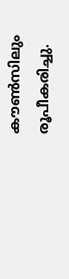കൗൺസിലും രൂപീകരിച്ചു.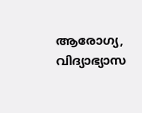ആരോഗ്യ, വിദ്യാഭ്യാസ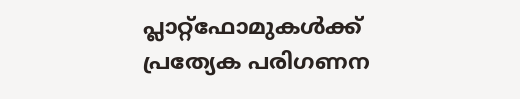പ്ലാറ്റ്ഫോമുകൾക്ക് പ്രത്യേക പരിഗണന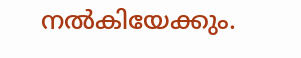നൽകിയേക്കും.